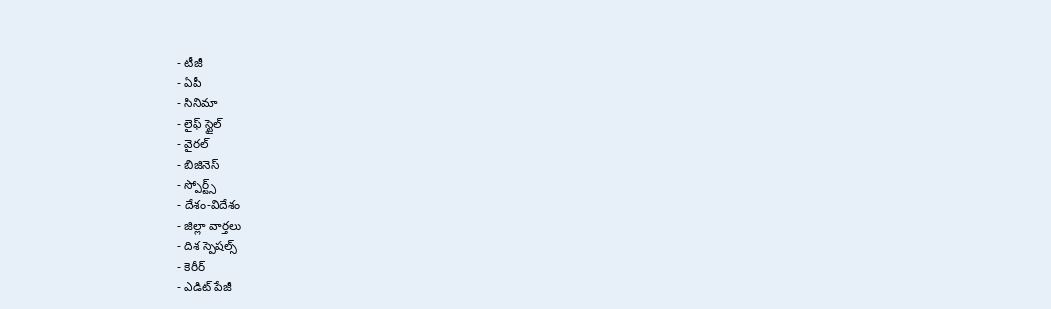- టీజీ
- ఏపీ
- సినిమా
- లైఫ్ స్టైల్
- వైరల్
- బిజినెస్
- స్పోర్ట్స్
- దేశం-విదేశం
- జిల్లా వార్తలు
- దిశ స్పెషల్స్
- కెరీర్
- ఎడిట్ పేజీ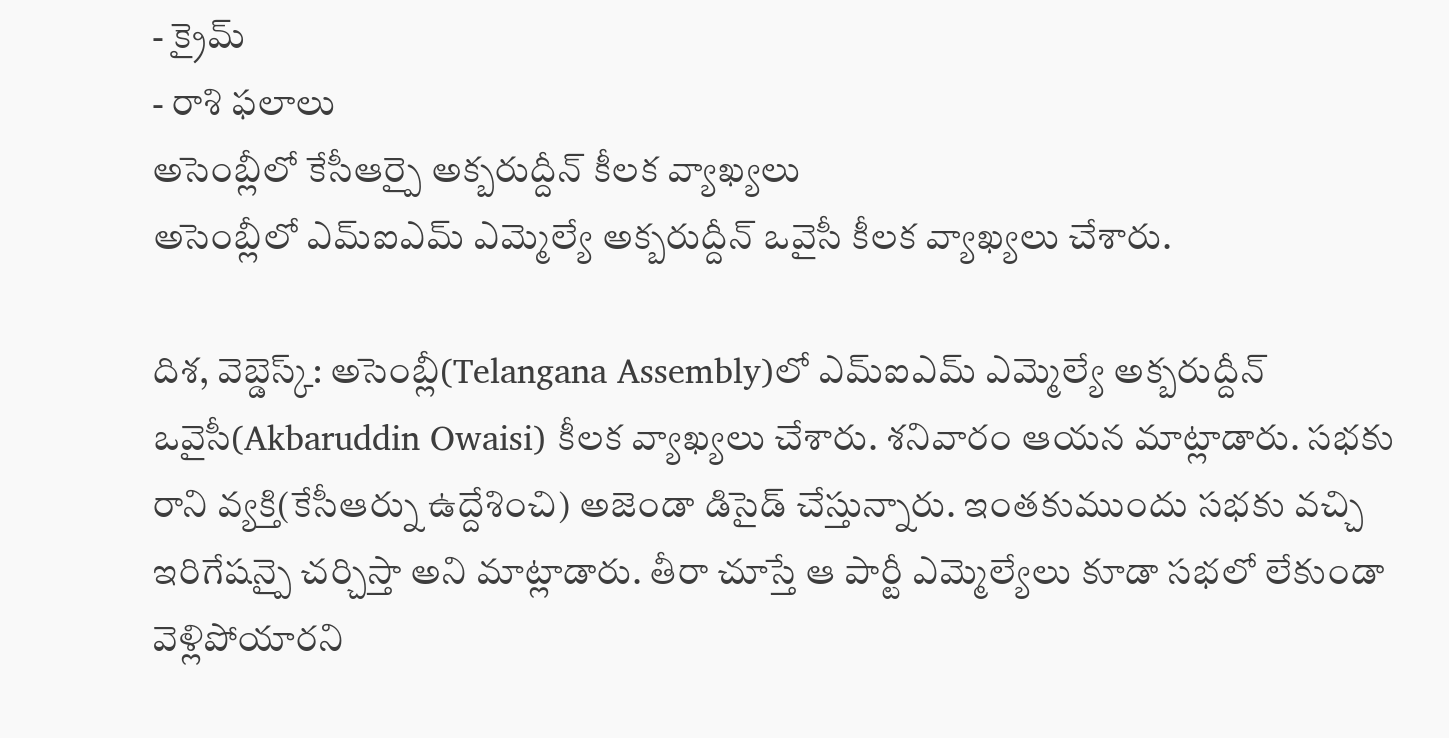- క్రైమ్
- రాశి ఫలాలు
అసెంబ్లీలో కేసీఆర్పై అక్బరుద్దీన్ కీలక వ్యాఖ్యలు
అసెంబ్లీలో ఎమ్ఐఎమ్ ఎమ్మెల్యే అక్బరుద్దీన్ ఒవైసీ కీలక వ్యాఖ్యలు చేశారు.

దిశ, వెబ్డెస్క్: అసెంబ్లీ(Telangana Assembly)లో ఎమ్ఐఎమ్ ఎమ్మెల్యే అక్బరుద్దీన్ ఒవైసీ(Akbaruddin Owaisi) కీలక వ్యాఖ్యలు చేశారు. శనివారం ఆయన మాట్లాడారు. సభకు రాని వ్యక్తి(కేసీఆర్ను ఉద్దేశించి) అజెండా డిసైడ్ చేస్తున్నారు. ఇంతకుముందు సభకు వచ్చి ఇరిగేషన్పై చర్చిస్తా అని మాట్లాడారు. తీరా చూస్తే ఆ పార్టీ ఎమ్మెల్యేలు కూడా సభలో లేకుండా వెళ్లిపోయారని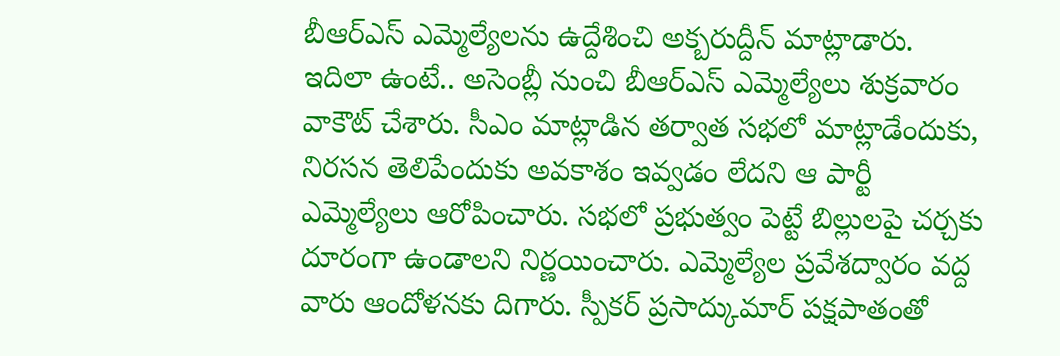బీఆర్ఎస్ ఎమ్మెల్యేలను ఉద్దేశించి అక్బరుద్దీన్ మాట్లాడారు. ఇదిలా ఉంటే.. అసెంబ్లీ నుంచి బీఆర్ఎస్ ఎమ్మెల్యేలు శుక్రవారం వాకౌట్ చేశారు. సీఎం మాట్లాడిన తర్వాత సభలో మాట్లాడేందుకు, నిరసన తెలిపేందుకు అవకాశం ఇవ్వడం లేదని ఆ పార్టీ ఎమ్మెల్యేలు ఆరోపించారు. సభలో ప్రభుత్వం పెట్టే బిల్లులపై చర్చకు దూరంగా ఉండాలని నిర్ణయించారు. ఎమ్మెల్యేల ప్రవేశద్వారం వద్ద వారు ఆందోళనకు దిగారు. స్పీకర్ ప్రసాద్కుమార్ పక్షపాతంతో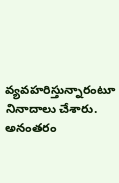వ్యవహరిస్తున్నారంటూ నినాదాలు చేశారు. అనంతరం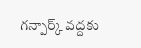గన్పార్క్ వద్దకు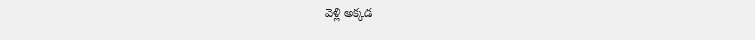వెళ్లి అక్కడ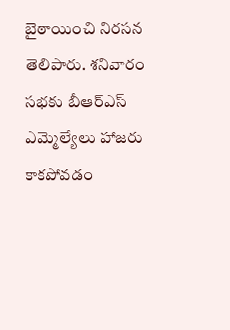బైఠాయించి నిరసన తెలిపారు. శనివారం సభకు బీఆర్ఎస్ ఎమ్మెల్యేలు హాజరు కాకపోవడం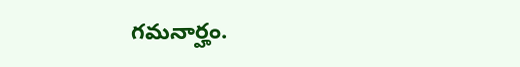గమనార్హం.